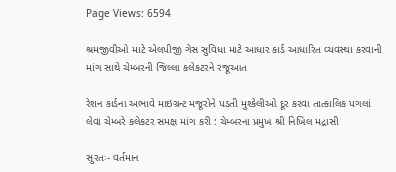Page Views: 6594

શ્રમજીવીઓ માટે એલપીજી ગેસ સુવિધા માટે આધાર કાર્ડ આધારિત વ્યવસ્થા કરવાની માંગ સાથે ચેમ્બરની જિલ્લા કલેકટરને રજૂઆત

રેશન કાર્ડના અભાવે માઇગ્રન્ટ મજૂરોને પડતી મુશ્કેલીઓ દૂર કરવા તાત્કાલિક પગલાં લેવા ચેમ્બરે કલેકટર સમક્ષ માંગ કરી : ચેમ્બરના પ્રમુખ શ્રી નિખિલ મદ્રાસી

સુરતઃ- વર્તમાન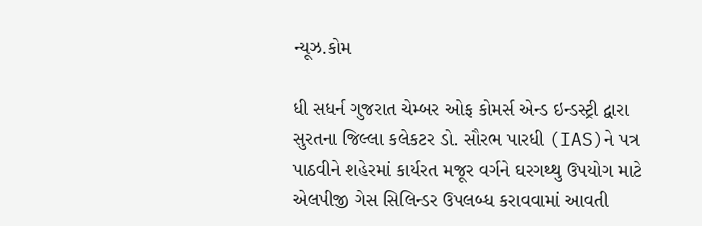ન્યૂઝ.કોમ

ધી સધર્ન ગુજરાત ચેમ્બર ઓફ કોમર્સ એન્ડ ઇન્ડસ્ટ્રી દ્વારા સુરતના જિલ્લા કલેકટર ડો. સૌરભ પારધી (IAS)ને પત્ર પાઠવીને શહેરમાં કાર્યરત મજૂર વર્ગને ઘરગથ્થુ ઉપયોગ માટે એલપીજી ગેસ સિલિન્ડર ઉપલબ્ધ કરાવવામાં આવતી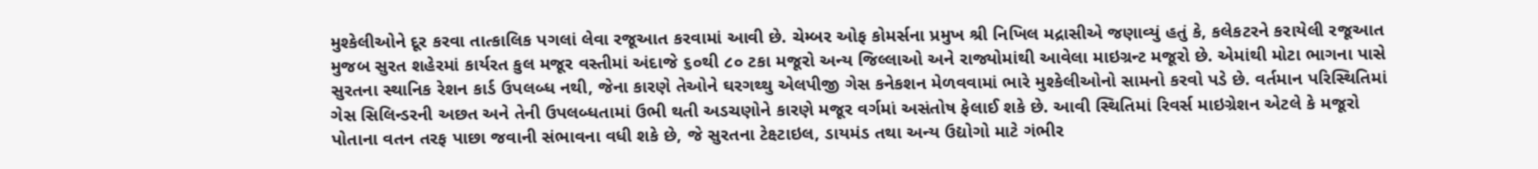મુશ્કેલીઓને દૂર કરવા તાત્કાલિક પગલાં લેવા રજૂઆત કરવામાં આવી છે. ચેમ્બર ઓફ કોમર્સના પ્રમુખ શ્રી નિખિલ મદ્રાસીએ જણાવ્યું હતું કે, કલેકટરને કરાયેલી રજૂઆત મુજબ સુરત શહેરમાં કાર્યરત કુલ મજૂર વસ્તીમાં અંદાજે ૬૦થી ૮૦ ટકા મજૂરો અન્ય જિલ્લાઓ અને રાજ્યોમાંથી આવેલા માઇગ્રન્ટ મજૂરો છે. એમાંથી મોટા ભાગના પાસે સુરતના સ્થાનિક રેશન કાર્ડ ઉપલબ્ધ નથી, જેના કારણે તેઓને ઘરગથ્થુ એલપીજી ગેસ કનેકશન મેળવવામાં ભારે મુશ્કેલીઓનો સામનો કરવો પડે છે. વર્તમાન પરિસ્થિતિમાં ગેસ સિલિન્ડરની અછત અને તેની ઉપલબ્ધતામાં ઉભી થતી અડચણોને કારણે મજૂર વર્ગમાં અસંતોષ ફેલાઈ શકે છે. આવી સ્થિતિમાં રિવર્સ માઇગ્રેશન એટલે કે મજૂરો પોતાના વતન તરફ પાછા જવાની સંભાવના વધી શકે છે, જે સુરતના ટેક્ષ્ટાઇલ, ડાયમંડ તથા અન્ય ઉદ્યોગો માટે ગંભીર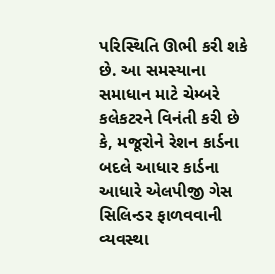પરિસ્થિતિ ઊભી કરી શકે છે. આ સમસ્યાના સમાધાન માટે ચેમ્બરે કલેકટરને વિનંતી કરી છે કે, મજૂરોને રેશન કાર્ડના બદલે આધાર કાર્ડના આધારે એલપીજી ગેસ સિલિન્ડર ફાળવવાની વ્યવસ્થા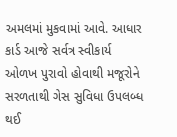અમલમાં મુકવામાં આવે. આધાર કાર્ડ આજે સર્વત્ર સ્વીકાર્ય ઓળખ પુરાવો હોવાથી મજૂરોને સરળતાથી ગેસ સુવિધા ઉપલબ્ધ થઈ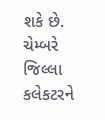શકે છે. ચેમ્બરે જિલ્લા કલેકટરને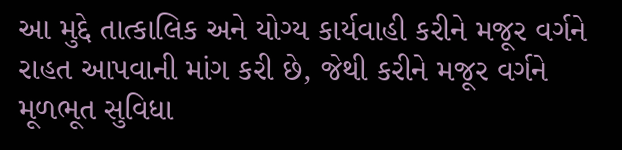આ મુદ્દે તાત્કાલિક અને યોગ્ય કાર્યવાહી કરીને મજૂર વર્ગને રાહત આપવાની માંગ કરી છે, જેથી કરીને મજૂર વર્ગને મૂળભૂત સુવિધા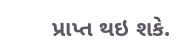પ્રાપ્ત થઇ શકે.